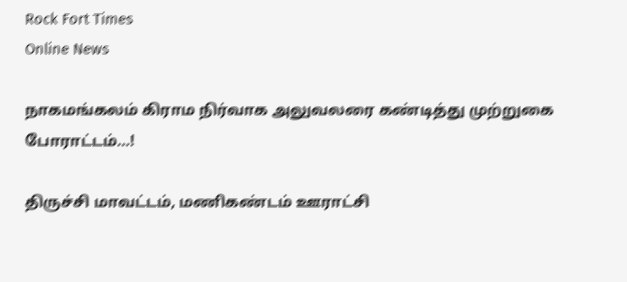Rock Fort Times
Online News

நாகமங்கலம் கிராம நிர்வாக அலுவலரை கண்டித்து முற்றுகை போராட்டம்…!

திருச்சி மாவட்டம், மணிகண்டம் ஊராட்சி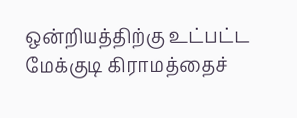ஒன்றியத்திற்கு உட்பட்ட மேக்குடி கிராமத்தைச்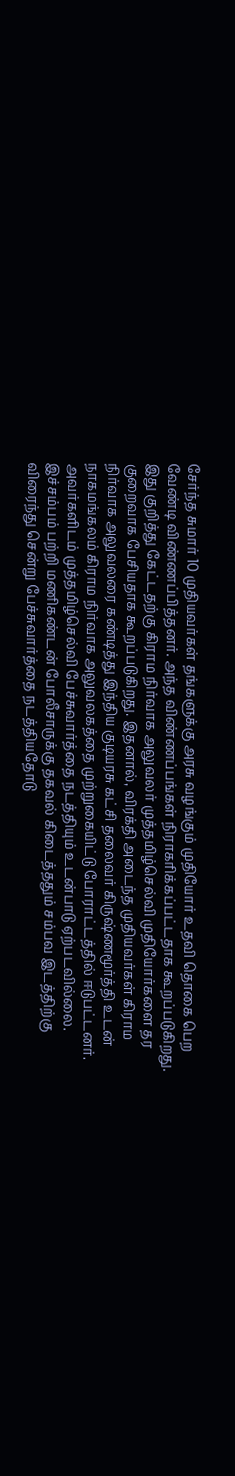சேர்ந்த சுமார் 10 முதியவர்கள் தங்களுக்கு அரசு வழங்கும் முதியோர் உதவி தொகை பெற வேண்டி விண்ணப்பித்தனர். அந்த விண்ணப்பங்கள் நிராகரிக்கப்பட்டதாக கூறப்படுகிறது. இது குறித்து கேட்டதற்கு கிராம நிர்வாக அலுவலர் முத்தமிழ்செல்வி முதியோர்களை தர குறைவாக பேசியதாக கூறப்படுகிறது. இதனால், விரக்தி அடைந்த முதியவர்கள் கிராம நிர்வாக அலுவலரை கண்டித்து இந்திய குடியரசு கட்சி தலைவர் கிருஷ்ணமூர்த்தி உடன் நாகமங்கலம் கிராம நிர்வாக அலுவலகத்தை முற்றுகையிட்டு போராட்டத்தில் ஈடுபட்டனர். அவர்களிடம் முத்தமிழ்செல்வி பேச்சுவார்த்தை நடத்தியும் உடன்பாடு ஏற்படவில்லை.
இச்சம்பம் பற்றி மணிகண்டன் போலீசாருக்கு தகவல் கிடைத்ததும் சம்பவ இடத்திற்கு விரைந்து சென்று பேச்சுவார்த்தை நடத்தியதோடு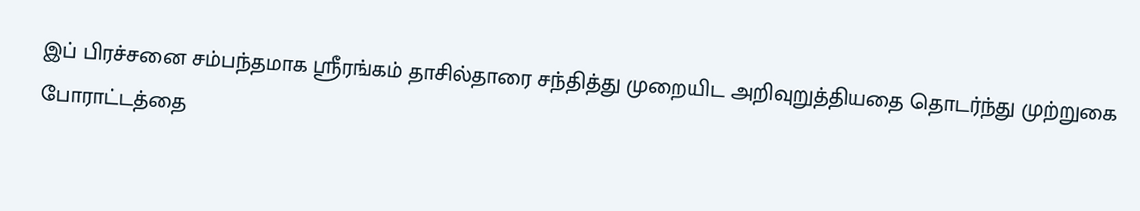இப் பிரச்சனை சம்பந்தமாக ஸ்ரீரங்கம் தாசில்தாரை சந்தித்து முறையிட அறிவுறுத்தியதை தொடர்ந்து முற்றுகை போராட்டத்தை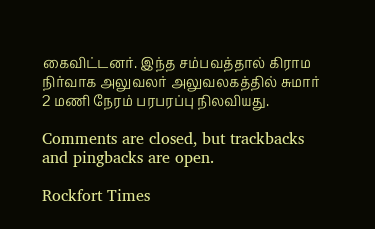கைவிட்டனர். இந்த சம்பவத்தால் கிராம நிர்வாக அலுவலர் அலுவலகத்தில் சுமார் 2 மணி நேரம் பரபரப்பு நிலவியது.

Comments are closed, but trackbacks and pingbacks are open.

Rockfort Times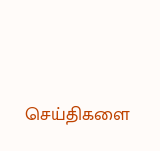செய்திகளை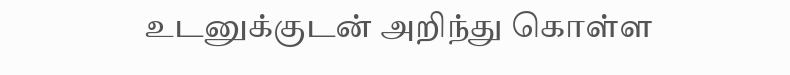உடனுக்குடன் அறிந்து கொள்ள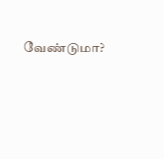வேண்டுமா?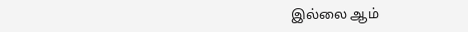இல்லை ஆம்